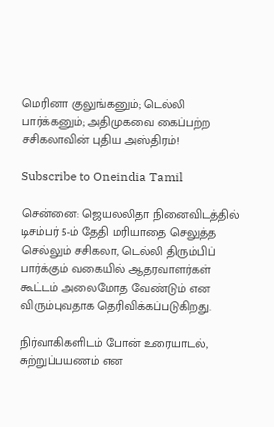மெரினா குலுங்கனும்; டெல்லி பார்க்கனும்; அதிமுகவை கைப்பற்ற சசிகலாவின் புதிய அஸ்திரம்!

Subscribe to Oneindia Tamil

சென்னை: ஜெயலலிதா நினைவிடத்தில் டிசம்பர் 5-ம் தேதி மரியாதை செலுத்த செல்லும் சசிகலா, டெல்லி திரும்பிப் பார்க்கும் வகையில் ஆதரவாளர்கள் கூட்டம் அலைமோத வேண்டும் என விரும்புவதாக தெரிவிக்கப்படுகிறது.

நிர்வாகிகளிடம் போன் உரையாடல், சுற்றுப்பயணம் என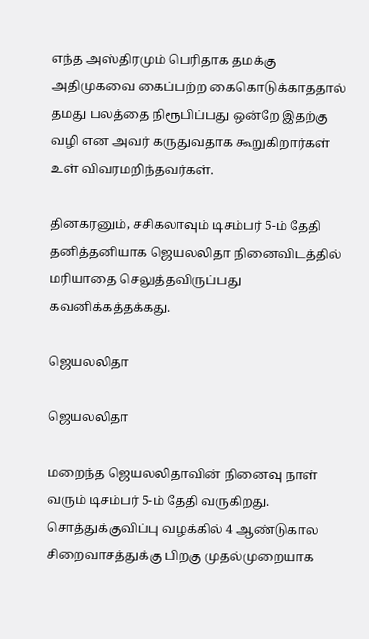எந்த அஸ்திரமும் பெரிதாக தமக்கு அதிமுகவை கைப்பற்ற கைகொடுக்காததால் தமது பலத்தை நிரூபிப்பது ஒன்றே இதற்கு வழி என அவர் கருதுவதாக கூறுகிறார்கள் உள் விவரமறிந்தவர்கள்.

தினகரனும், சசிகலாவும் டிசம்பர் 5-ம் தேதி தனித்தனியாக ஜெயலலிதா நினைவிடத்தில் மரியாதை செலுத்தவிருப்பது கவனிக்கத்தக்கது.

ஜெயலலிதா

ஜெயலலிதா

மறைந்த ஜெயலலிதாவின் நினைவு நாள் வரும் டிசம்பர் 5-ம் தேதி வருகிறது. சொத்துக்குவிப்பு வழக்கில் 4 ஆண்டுகால சிறைவாசத்துக்கு பிறகு முதல்முறையாக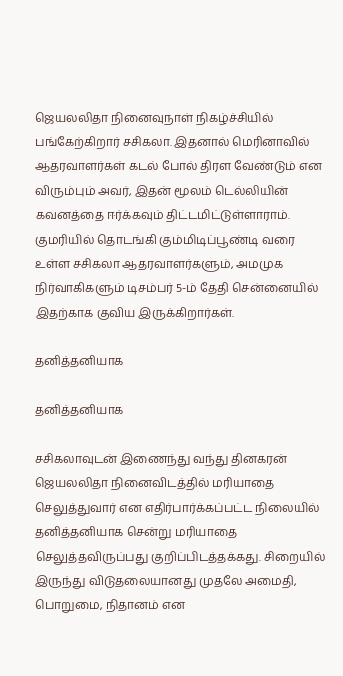ஜெயலலிதா நினைவுநாள் நிகழ்ச்சியில் பங்கேற்கிறார் சசிகலா. இதனால் மெரினாவில் ஆதரவாளர்கள் கடல் போல் திரள வேண்டும் என விரும்பும் அவர், இதன் மூலம் டெல்லியின் கவனத்தை ஈர்க்கவும் திட்டமிட்டுள்ளாராம். குமரியில் தொடங்கி கும்மிடிப்பூண்டி வரை உள்ள சசிகலா ஆதரவாளர்களும், அமமுக நிர்வாகிகளும் டிசம்பர் 5-ம் தேதி சென்னையில் இதற்காக குவிய இருக்கிறார்கள்.

தனித்தனியாக

தனித்தனியாக

சசிகலாவுடன் இணைந்து வந்து தினகரன் ஜெயலலிதா நினைவிடத்தில் மரியாதை செலுத்துவார் என எதிர்பார்க்கப்பட்ட நிலையில் தனித்தனியாக சென்று மரியாதை செலுத்தவிருப்பது குறிப்பிடத்தக்கது. சிறையில் இருந்து விடுதலையானது முதலே அமைதி, பொறுமை, நிதானம் என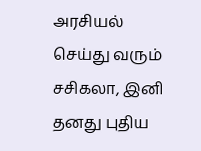அரசியல் செய்து வரும் சசிகலா, இனி தனது புதிய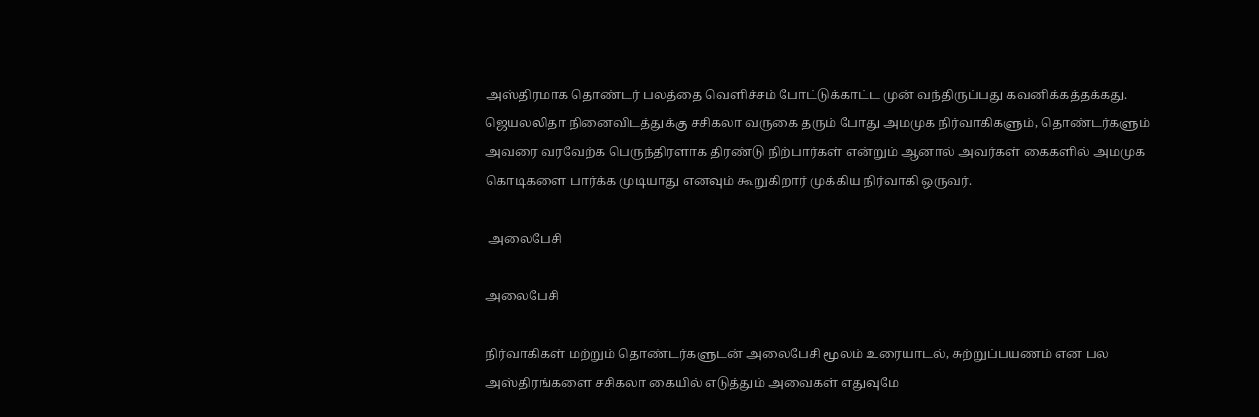அஸ்திரமாக தொண்டர் பலத்தை வெளிச்சம் போட்டுக்காட்ட முன் வந்திருப்பது கவனிக்கத்தக்கது. ஜெயலலிதா நினைவிடத்துக்கு சசிகலா வருகை தரும் போது அமமுக நிர்வாகிகளும், தொண்டர்களும் அவரை வரவேற்க பெருந்திரளாக திரண்டு நிற்பார்கள் என்றும் ஆனால் அவர்கள் கைகளில் அமமுக கொடிகளை பார்க்க முடியாது எனவும் கூறுகிறார் முக்கிய நிர்வாகி ஒருவர்.

 அலைபேசி

அலைபேசி

நிர்வாகிகள் மற்றும் தொண்டர்களுடன் அலைபேசி மூலம் உரையாடல், சுற்றுப்பயணம் என பல அஸ்திரங்களை சசிகலா கையில் எடுத்தும் அவைகள் எதுவுமே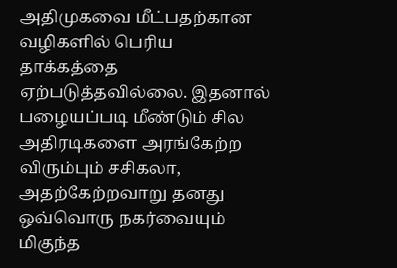அதிமுகவை மீட்பதற்கான வழிகளில் பெரிய தாக்கத்தை ஏற்படுத்தவில்லை. இதனால் பழையப்படி மீண்டும் சில அதிரடிகளை அரங்கேற்ற விரும்பும் சசிகலா, அதற்கேற்றவாறு தனது ஒவ்வொரு நகர்வையும் மிகுந்த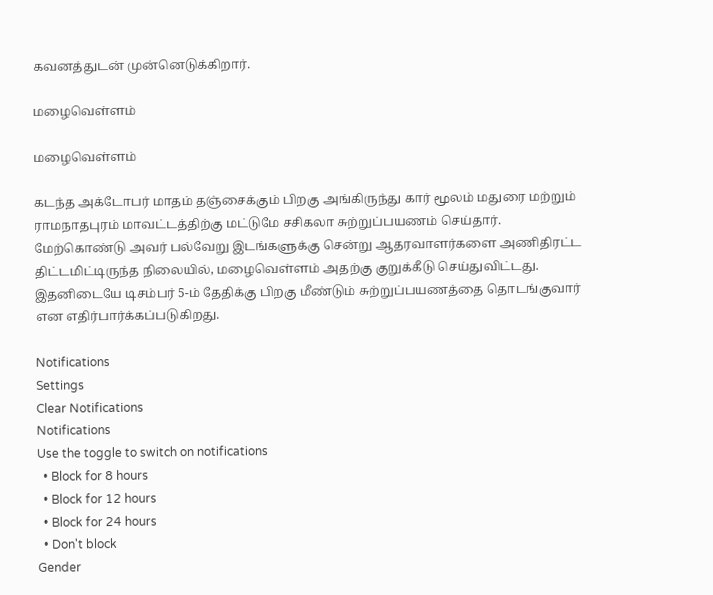கவனத்துடன் முன்னெடுக்கிறார்.

மழைவெள்ளம்

மழைவெள்ளம்

கடந்த அக்டோபர் மாதம் தஞ்சைக்கும் பிறகு அங்கிருந்து கார் மூலம் மதுரை மற்றும் ராமநாதபுரம் மாவட்டத்திற்கு மட்டுமே சசிகலா சுற்றுப்பயணம் செய்தார். மேற்கொண்டு அவர் பல்வேறு இடங்களுக்கு சென்று ஆதரவாளர்களை அணிதிரட்ட திட்டமிட்டிருந்த நிலையில், மழைவெள்ளம் அதற்கு குறுக்கீடு செய்துவிட்டது. இதனிடையே டிசம்பர் 5-ம் தேதிக்கு பிறகு மீண்டும் சுற்றுப்பயணத்தை தொடங்குவார் என எதிர்பார்க்கப்படுகிறது.

Notifications
Settings
Clear Notifications
Notifications
Use the toggle to switch on notifications
  • Block for 8 hours
  • Block for 12 hours
  • Block for 24 hours
  • Don't block
Gender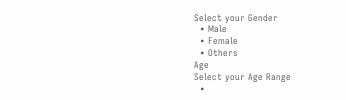Select your Gender
  • Male
  • Female
  • Others
Age
Select your Age Range
  •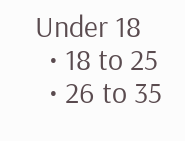Under 18
  • 18 to 25
  • 26 to 35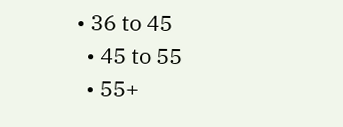• 36 to 45
  • 45 to 55
  • 55+